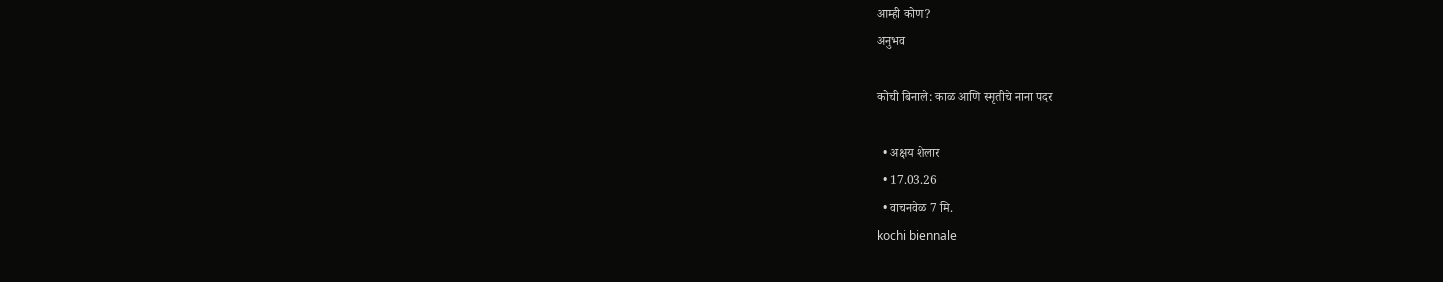आम्ही कोण?
अनुभव

कोची बिनाले: काळ आणि स्मृतीचे नाना पदर

  • अक्षय शेलार
  • 17.03.26
  • वाचनवेळ 7 मि.
kochi biennale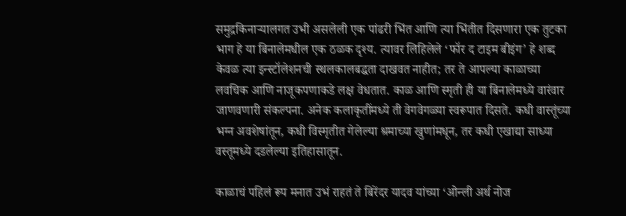समुद्रकिनाऱ्यालगत उभी असलेली एक पांढरी भिंत आणि त्या भिंतीत दिसणारा एक तुटका भाग हे या बिनालेमधील एक ठळक दृश्य. त्यावर लिहिलेले ‘फॉर द टाइम बीइंग’ हे शब्द केवळ त्या इन्स्टॉलेशनची स्थलकालबद्धता दाखवत नाहीत; तर ते आपल्या काळाच्या लवचिक आणि नाजूकपणाकडे लक्ष वेधतात. काळ आणि स्मृती ही या बिनालेमध्ये वारंवार जाणवणारी संकल्पना. अनेक कलाकृतींमध्ये ती वेगवेगळ्या स्वरूपात दिसते. कधी वास्तूंच्या भग्न अवशेषांतून, कधी विस्मृतीत गेलेल्या श्रमाच्या खुणांमधून, तर कधी एखाद्या साध्या वस्तूमध्ये दडलेल्या इतिहासातून.

काळाचं पहिलं रूप मनात उभं राहतं ते बिरेंदर यादव यांच्या ‘ओन्ली अर्थ नोज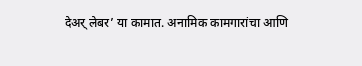देअर् लेबर’ या कामात. अनामिक कामगारांचा आणि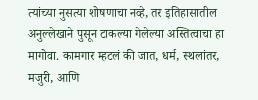त्यांच्या नुसत्या शोषणाचा नव्हे, तर इतिहासातील अनुल्लेखाने पुसून टाकल्या गेलेल्या अस्तित्वाचा हा मागोवा. कामगार म्हटलं की जात, धर्म, स्थलांतर, मजुरी, आणि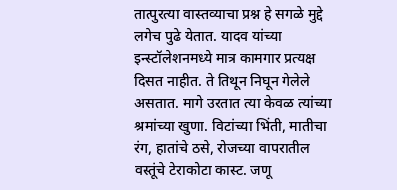तात्पुरत्या वास्तव्याचा प्रश्न हे सगळे मुद्दे लगेच पुढे येतात. यादव यांच्या इन्स्टॉलेशनमध्ये मात्र कामगार प्रत्यक्ष दिसत नाहीत. ते तिथून निघून गेलेले असतात. मागे उरतात त्या केवळ त्यांच्या श्रमांच्या खुणा. विटांच्या भिंती, मातीचा रंग, हातांचे ठसे, रोजच्या वापरातील वस्तूंचे टेराकोटा कास्ट. जणू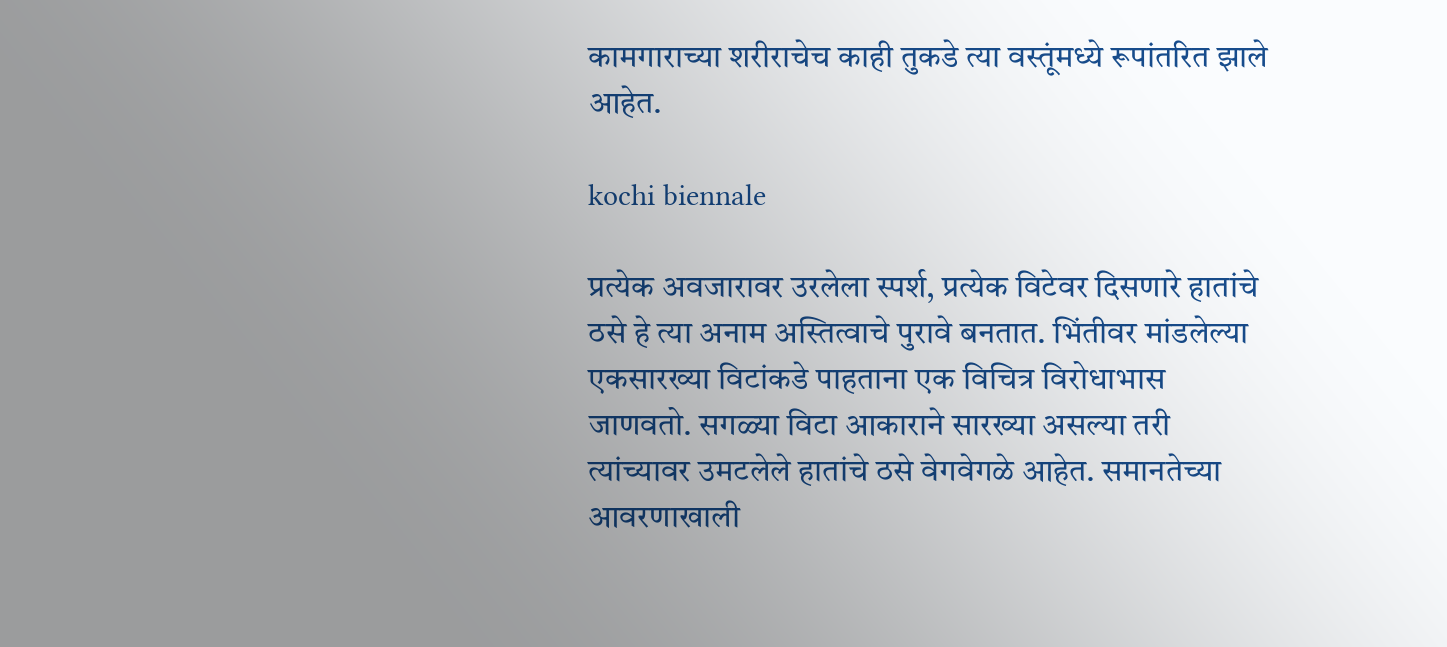कामगाराच्या शरीराचेच काही तुकडे त्या वस्तूंमध्ये रूपांतरित झाले आहेत.

kochi biennale

प्रत्येक अवजारावर उरलेला स्पर्श, प्रत्येक विटेवर दिसणारे हातांचे ठसे हे त्या अनाम अस्तित्वाचे पुरावे बनतात. भिंतीवर मांडलेल्या एकसारख्या विटांकडे पाहताना एक विचित्र विरोधाभास जाणवतो. सगळ्या विटा आकाराने सारख्या असल्या तरी त्यांच्यावर उमटलेले हातांचे ठसे वेगवेगळे आहेत. समानतेच्या आवरणाखाली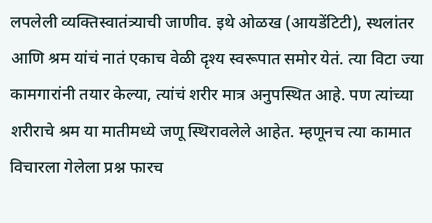लपलेली व्यक्तिस्वातंत्र्याची जाणीव. इथे ओळख (आयडेंटिटी), स्थलांतर आणि श्रम यांचं नातं एकाच वेळी दृश्य स्वरूपात समोर येतं. त्या विटा ज्या कामगारांनी तयार केल्या, त्यांचं शरीर मात्र अनुपस्थित आहे. पण त्यांच्या शरीराचे श्रम या मातीमध्ये जणू स्थिरावलेले आहेत. म्हणूनच त्या कामात विचारला गेलेला प्रश्न फारच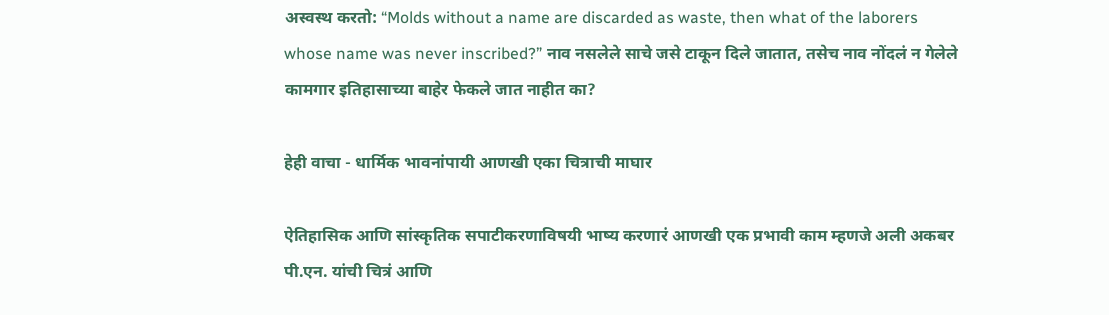अस्वस्थ करतो: “Molds without a name are discarded as waste, then what of the laborers whose name was never inscribed?” नाव नसलेले साचे जसे टाकून दिले जातात, तसेच नाव नोंदलं न गेलेले कामगार इतिहासाच्या बाहेर फेकले जात नाहीत का?

हेही वाचा - धार्मिक भावनांपायी आणखी एका चित्राची माघार

ऐतिहासिक आणि सांस्कृतिक सपाटीकरणाविषयी भाष्य करणारं आणखी एक प्रभावी काम म्हणजे अली अकबर पी.एन. यांची चित्रं आणि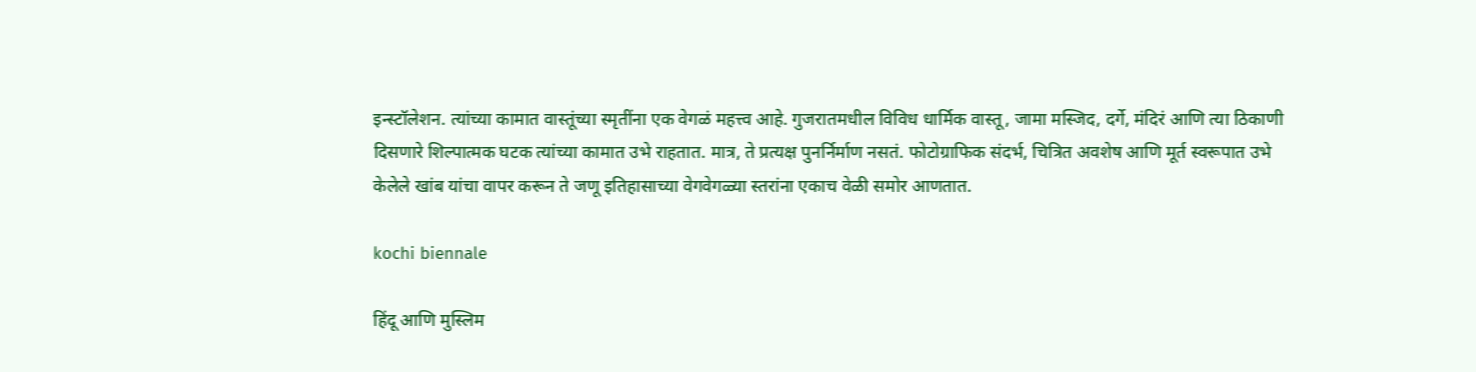इन्स्टॉलेशन. त्यांच्या कामात वास्तूंच्या स्मृतींना एक वेगळं महत्त्व आहे. गुजरातमधील विविध धार्मिक वास्तू, जामा मस्जिद, दर्गे, मंदिरं आणि त्या ठिकाणी दिसणारे शिल्पात्मक घटक त्यांच्या कामात उभे राहतात. मात्र, ते प्रत्यक्ष पुनर्निर्माण नसतं. फोटोग्राफिक संदर्भ, चित्रित अवशेष आणि मूर्त स्वरूपात उभे केलेले खांब यांचा वापर करून ते जणू इतिहासाच्या वेगवेगळ्या स्तरांना एकाच वेळी समोर आणतात.

kochi biennale

हिंदू आणि मुस्लिम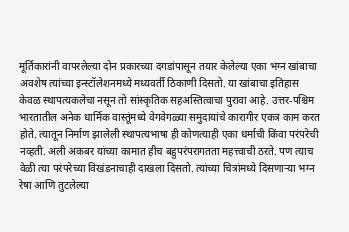मूर्तिकारांनी वापरलेल्या दोन प्रकारच्या दगडांपासून तयार केलेल्या एका भग्न खांबाचा अवशेष त्यांच्या इन्स्टॉलेशनमध्ये मध्यवर्ती ठिकाणी दिसतो. या खांबाचा इतिहास केवळ स्थापत्यकलेचा नसून तो सांस्कृतिक सहअस्तित्वाचा पुरावा आहे. उत्तर-पश्चिम भारतातील अनेक धार्मिक वास्तूंमध्ये वेगवेगळ्या समुदायांचे कारागीर एकत्र काम करत होते. त्यातून निर्माण झालेली स्थापत्यभाषा ही कोणत्याही एका धर्माची किंवा परंपरेची नव्हती. अली अकबर यांच्या कामात हीच बहुपरंपरागतता महत्त्वाची ठरते. पण त्याच वेळी त्या परंपरेच्या विखंडनाचाही दाखला दिसतो. त्यांच्या चित्रांमध्ये दिसणाऱ्या भग्न रेषा आणि तुटलेल्या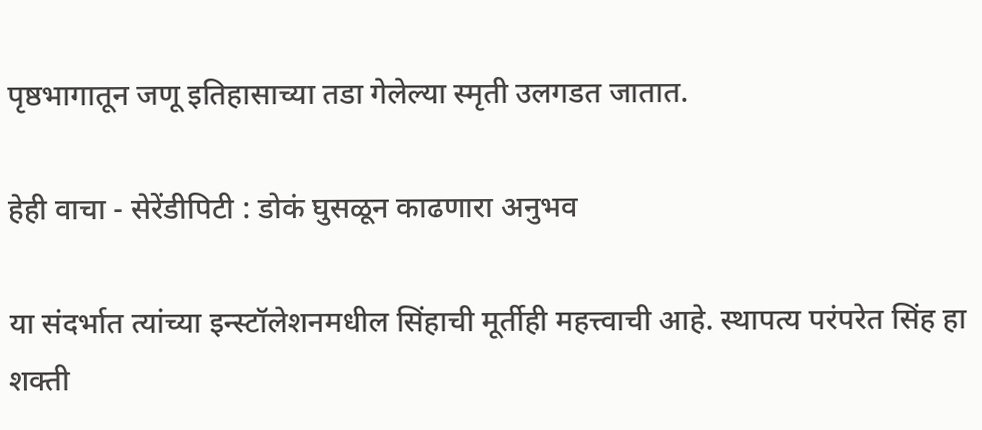पृष्ठभागातून जणू इतिहासाच्या तडा गेलेल्या स्मृती उलगडत जातात.

हेही वाचा - सेरेंडीपिटी : डोकं घुसळून काढणारा अनुभव

या संदर्भात त्यांच्या इन्स्टॉलेशनमधील सिंहाची मूर्तीही महत्त्वाची आहे. स्थापत्य परंपरेत सिंह हा शक्ती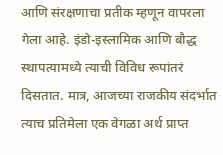आणि संरक्षणाचा प्रतीक म्हणून वापरला गेला आहे. इंडो-इस्लामिक आणि बौद्ध स्थापत्यामध्ये त्याची विविध रूपांतरं दिसतात. मात्र, आजच्या राजकीय संदर्भात त्याच प्रतिमेला एक वेगळा अर्थ प्राप्त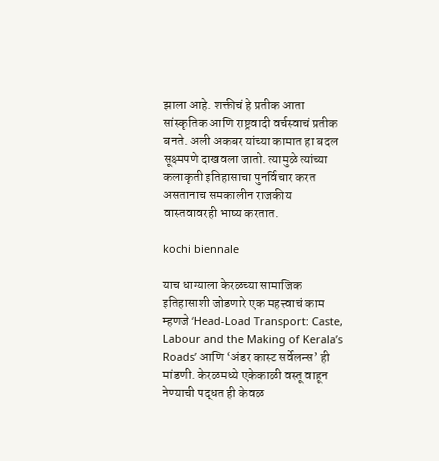झाला आहे. शक्तीचं हे प्रतीक आता सांस्कृतिक आणि राष्ट्रवादी वर्चस्वाचं प्रतीक बनते. अली अकबर यांच्या कामात हा बदल सूक्ष्मपणे दाखवला जातो. त्यामुळे त्यांच्या कलाकृती इतिहासाचा पुनर्विचार करत असतानाच समकालीन राजकीय वास्तवावरही भाष्य करतात.

kochi biennale

याच धाग्याला केरळच्या सामाजिक इतिहासाशी जोडणारे एक महत्त्वाचं काम म्हणजे ‘Head-Load Transport: Caste, Labour and the Making of Kerala’s Roads’ आणि ‘अंडर कास्ट सर्वेलन्स’ ही मांडणी. केरळमध्ये एकेकाळी वस्तू वाहून नेण्याची पद्धत ही केवळ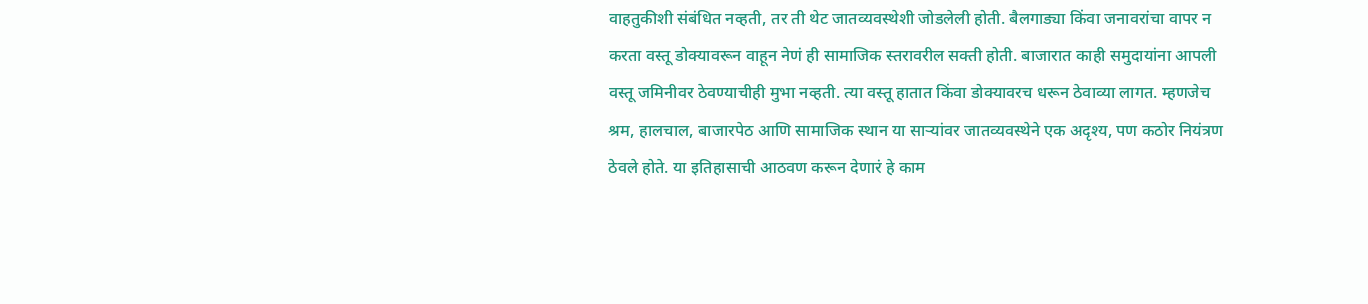वाहतुकीशी संबंधित नव्हती, तर ती थेट जातव्यवस्थेशी जोडलेली होती. बैलगाड्या किंवा जनावरांचा वापर न करता वस्तू डोक्यावरून वाहून नेणं ही सामाजिक स्तरावरील सक्ती होती. बाजारात काही समुदायांना आपली वस्तू जमिनीवर ठेवण्याचीही मुभा नव्हती. त्या वस्तू हातात किंवा डोक्यावरच धरून ठेवाव्या लागत. म्हणजेच श्रम, हालचाल, बाजारपेठ आणि सामाजिक स्थान या साऱ्यांवर जातव्यवस्थेने एक अदृश्य, पण कठोर नियंत्रण ठेवले होते. या इतिहासाची आठवण करून देणारं हे काम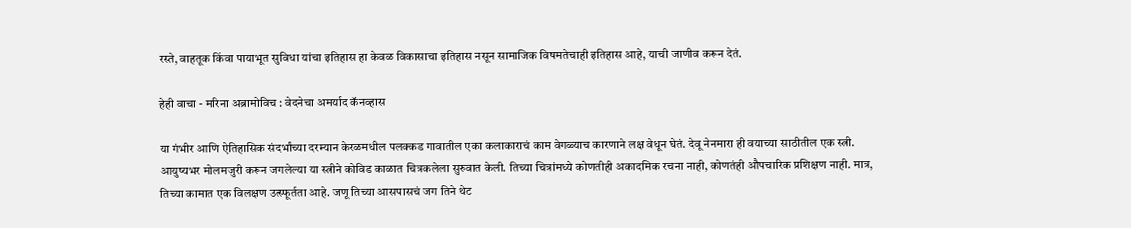रस्ते, वाहतूक किंवा पायाभूत सुविधा यांचा इतिहास हा केवळ विकासाचा इतिहास नसून सामाजिक विषमतेचाही इतिहास आहे, याची जाणीव करून देतं.

हेही वाचा - मरिना अब्रामोविच : वेदनेचा अमर्याद कॅनव्हास

या गंभीर आणि ऐतिहासिक संदर्भांच्या दरम्यान केरळमधील पलक्कड गावातील एका कलाकाराचं काम वेगळ्याच कारणाने लक्ष वेधून घेतं. देवू नेनमारा ही वयाच्या साठीतील एक स्त्री. आयुष्यभर मोलमजुरी करून जगलेल्या या स्त्रीने कोविड काळात चित्रकलेला सुरुवात केली. तिच्या चित्रांमध्ये कोणतीही अकादमिक रचना नाही, कोणतंही औपचारिक प्रशिक्षण नाही. मात्र, तिच्या कामात एक विलक्षण उत्स्फूर्तता आहे. जणू तिच्या आसपासचं जग तिने थेट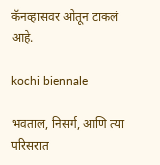कॅनव्हासवर ओतून टाकलं आहे.

kochi biennale

भवताल, निसर्ग, आणि त्या परिसरात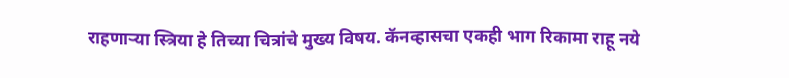राहणाऱ्या स्त्रिया हे तिच्या चित्रांचे मुख्य विषय. कॅनव्हासचा एकही भाग रिकामा राहू नये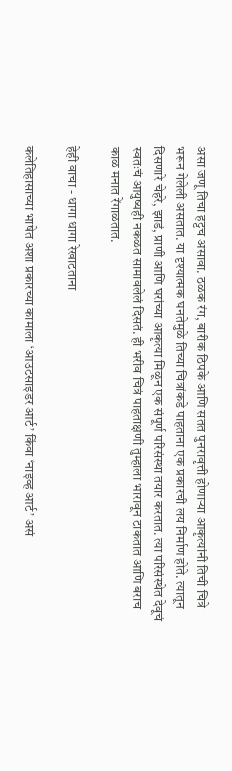असा जणू तिचा हट्टच असावा. ठळक रंग, बारीक ठिपके आणि सतत पुनरावृत्ती होणाऱ्या आकृत्यांनी तिची चित्रे भरून गेलेली असतात. या दृश्यात्मक घनतेमुळे तिच्या चित्रांकडे पाहताना एक प्रकारची लय निर्माण होते. त्यातून दिसणारे चेहरे, झाडं, प्राणी आणि घरांच्या आकृत्या मिळून एक संपूर्ण परिसंस्था तयार करतात. त्या परिसंस्थेत देवूचं स्वतःचं आयुष्यही नकळत सामावलेलं दिसतं. ही भरीव चित्रं पाहताक्षणी तुम्हाला भारावून टाकतात आणि बराच काळ मनात रेंगाळतात.

हेही वाचा - धागा धागा रेखाटताना

कलेतिहासाच्या भाषेत अशा प्रकारच्या कामाला ‘आउटसाइडर आर्ट’ किंवा ‘नाइव्ह आर्ट’ असं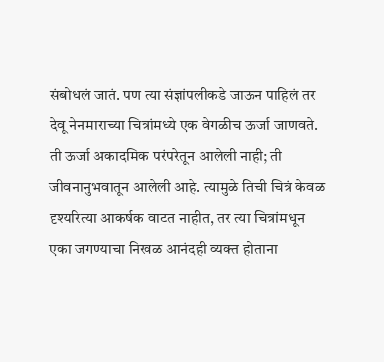संबोधलं जातं. पण त्या संज्ञांपलीकडे जाऊन पाहिलं तर देवू नेनमाराच्या चित्रांमध्ये एक वेगळीच ऊर्जा जाणवते. ती ऊर्जा अकादमिक परंपरेतून आलेली नाही; ती जीवनानुभवातून आलेली आहे. त्यामुळे तिची चित्रं केवळ दृश्यरित्या आकर्षक वाटत नाहीत, तर त्या चित्रांमधून एका जगण्याचा निखळ आनंदही व्यक्त होताना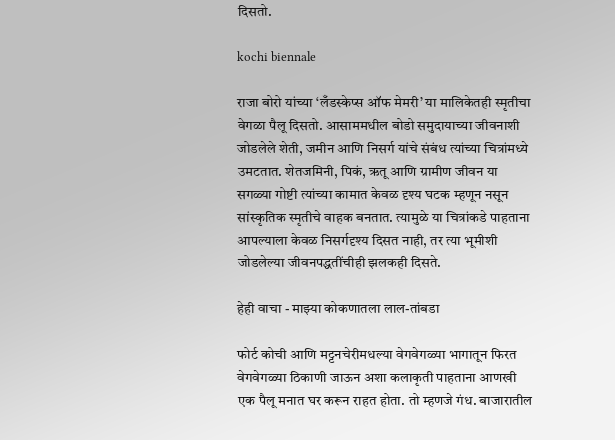दिसतो.

kochi biennale

राजा बोरो यांच्या ‘लँडस्केप्स ऑफ मेमरी’ या मालिकेतही स्मृतीचा वेगळा पैलू दिसतो. आसाममधील बोडो समुदायाच्या जीवनाशी जोडलेले शेती, जमीन आणि निसर्ग यांचे संबंध त्यांच्या चित्रांमध्ये उमटतात. शेतजमिनी, पिकं, ऋतू आणि ग्रामीण जीवन या सगळ्या गोष्टी त्यांच्या कामात केवळ दृश्य घटक म्हणून नसून सांस्कृतिक स्मृतीचे वाहक बनतात. त्यामुळे या चित्रांकडे पाहताना आपल्याला केवळ निसर्गदृश्य दिसत नाही, तर त्या भूमीशी जोडलेल्या जीवनपद्धतींचीही झलकही दिसते.

हेही वाचा - माझ्या कोकणातला लाल-तांबडा

फोर्ट कोची आणि मट्टनचेरीमधल्या वेगवेगळ्या भागातून फिरत वेगवेगळ्या ठिकाणी जाऊन अशा कलाकृती पाहताना आणखी एक पैलू मनात घर करून राहत होता. तो म्हणजे गंध. बाजारातील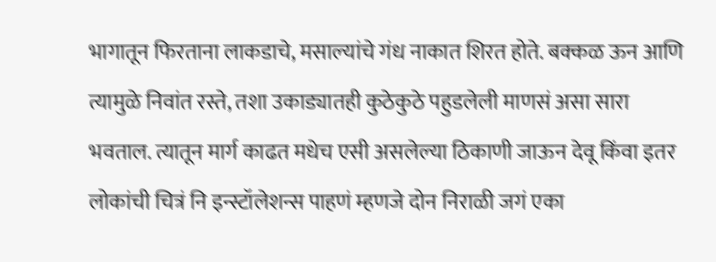भागातून फिरताना लाकडाचे, मसाल्यांचे गंध नाकात शिरत होते. बक्कळ ऊन आणि त्यामुळे निवांत रस्ते, तशा उकाड्यातही कुठेकुठे पहुडलेली माणसं असा सारा भवताल. त्यातून मार्ग काढत मधेच एसी असलेल्या ठिकाणी जाऊन देवू किंवा इतर लोकांची चित्रं नि इन्स्टॉलेशन्स पाहणं म्हणजे दोन निराळी जगं एका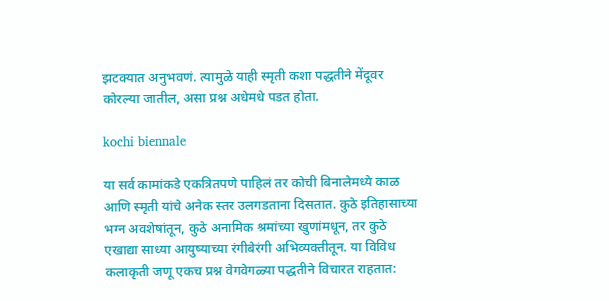झटक्यात अनुभवणं. त्यामुळे याही स्मृती कशा पद्धतीने मेंदूवर कोरल्या जातील, असा प्रश्न अधेमधे पडत होता.

kochi biennale

या सर्व कामांकडे एकत्रितपणे पाहिलं तर कोची बिनालेमध्ये काळ आणि स्मृती यांचे अनेक स्तर उलगडताना दिसतात. कुठे इतिहासाच्या भग्न अवशेषांतून, कुठे अनामिक श्रमांच्या खुणांमधून, तर कुठे एखाद्या साध्या आयुष्याच्या रंगीबेरंगी अभिव्यक्तीतून. या विविध कलाकृती जणू एकच प्रश्न वेगवेगळ्या पद्धतीने विचारत राहतात: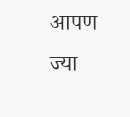आपण ज्या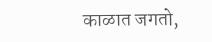काळात जगतो,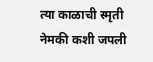त्या काळाची स्मृती नेमकी कशी जपली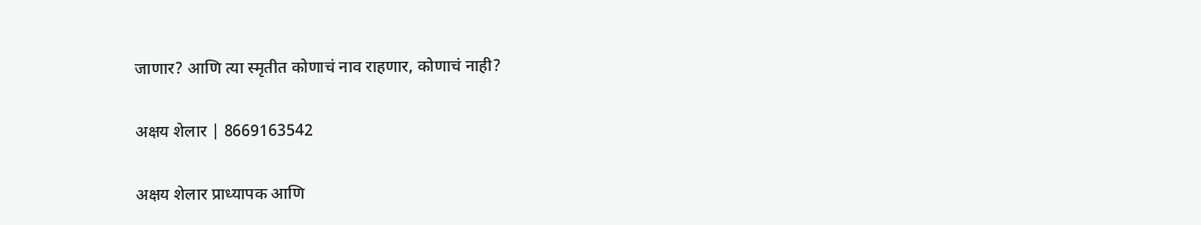जाणार? आणि त्या स्मृतीत कोणाचं नाव राहणार, कोणाचं नाही?

अक्षय शेलार | 8669163542

अक्षय शेलार प्राध्यापक आणि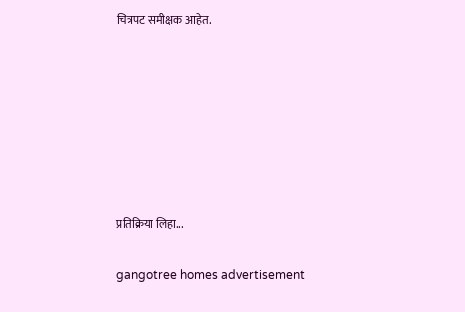चित्रपट समीक्षक आहेत.







प्रतिक्रिया लिहा...

gangotree homes advertisement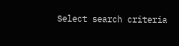Select search criteria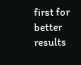first for better results